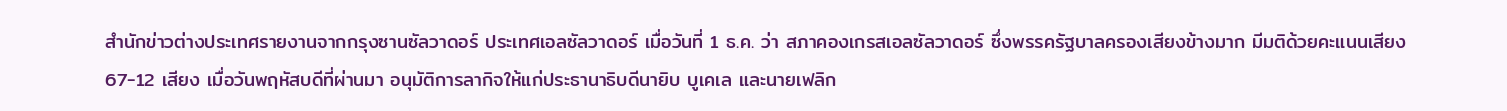สำนักข่าวต่างประเทศรายงานจากกรุงซานซัลวาดอร์ ประเทศเอลซัลวาดอร์ เมื่อวันที่ 1 ธ.ค. ว่า สภาคองเกรสเอลซัลวาดอร์ ซึ่งพรรครัฐบาลครองเสียงข้างมาก มีมติด้วยคะแนนเสียง 67-12 เสียง เมื่อวันพฤหัสบดีที่ผ่านมา อนุมัติการลากิจให้แก่ประธานาธิบดีนายิบ บูเคเล และนายเฟลิก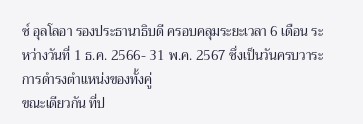ซ์ อุลโลอา รองประธานาธิบดี ครอบคลุมระยะเวลา 6 เดือน ระหว่างวันที่ 1 ธ.ค. 2566- 31 พ.ค. 2567 ซึ่งเป็นวันครบวาระการดำรงตำแหน่งของทั้งคู่
ขณะเดียวกัน ที่ป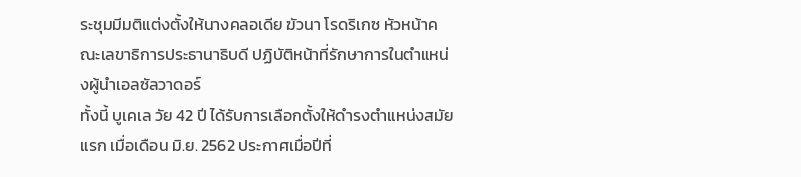ระชุมมีมติแต่งตั้งให้นางคลอเดีย ฆัวนา โรดริเกซ หัวหน้าคณะเลขาธิการประธานาธิบดี ปฏิบัติหน้าที่รักษาการในตำแหน่งผู้นำเอลซัลวาดอร์
ทั้งนี้ บูเคเล วัย 42 ปี ได้รับการเลือกตั้งให้ดำรงตำแหน่งสมัยแรก เมื่อเดือน มิ.ย. 2562 ประกาศเมื่อปีที่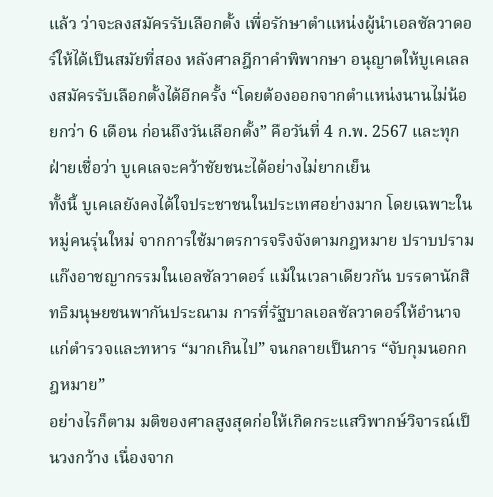แล้ว ว่าจะลงสมัครรับเลือกตั้ง เพื่อรักษาตำแหน่งผู้นำเอลซัลวาดอร์ให้ได้เป็นสมัยที่สอง หลังศาลฎีกาคำพิพากษา อนุญาตให้บูเคเลลงสมัครรับเลือกตั้งได้อีกครั้ง “โดยต้องออกจากตำแหน่งนานไม่น้อยกว่า 6 เดือน ก่อนถึงวันเลือกตั้ง” คือวันที่ 4 ก.พ. 2567 และทุกฝ่ายเชื่อว่า บูเคเลจะคว้าชัยชนะได้อย่างไม่ยากเย็น
ทั้งนี้ บูเคเลยังคงได้ใจประชาชนในประเทศอย่างมาก โดยเฉพาะในหมู่คนรุ่นใหม่ จากการใช้มาตรการจริงจังตามกฎหมาย ปราบปรามแก๊งอาชญากรรมในเอลซัลวาดอร์ แม้ในเวลาเดียวกัน บรรดานักสิทธิมนุษยชนพากันประณาม การที่รัฐบาลเอลซัลวาดอร์ให้อำนาจแก่ตำรวจและทหาร “มากเกินไป” จนกลายเป็นการ “จับกุมนอกกฎหมาย”
อย่างไรก็ตาม มติของศาลสูงสุดก่อให้เกิดกระแสวิพากษ์วิจารณ์เป็นวงกว้าง เนื่องจาก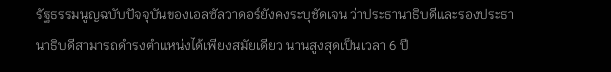รัฐธรรมนูญฉบับปัจจุบันของเอลซัลวาดอร์ยังคงระบุชัดเจน ว่าประธานาธิบดีและรองประธานาธิบดีสามารถดำรงตำแหน่งได้เพียงสมัยเดียว นานสูงสุดเป็นเวลา 6 ปี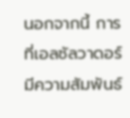นอกจากนี้ การที่เอลซัลวาดอร์มีความสัมพันธ์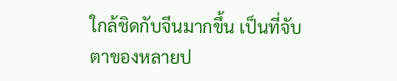ใกล้ชิดกับจีนมากขึ้น เป็นที่จับตาของหลายป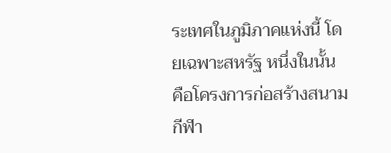ระเทศในภูมิภาคแห่งนี้ โดยเฉพาะสหรัฐ หนึ่งในนั้น คือโครงการก่อสร้างสนามกีฬา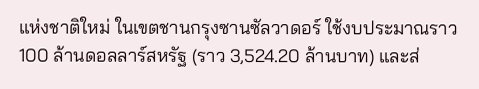แห่งชาติใหม่ ในเขตชานกรุงซานซัลวาดอร์ ใช้งบประมาณราว 100 ล้านดอลลาร์สหรัฐ (ราว 3,524.20 ล้านบาท) และส่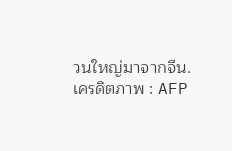วนใหญ่มาจากจีน.
เครดิตภาพ : AFP